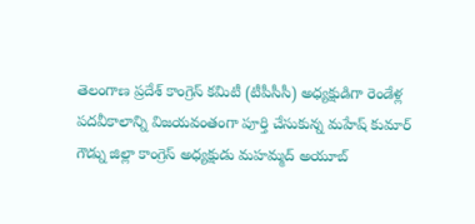తెలంగాణ ప్రదేశ్ కాంగ్రెస్ కమిటీ (టీపీసీసీ) అధ్యక్షుడిగా రెండేళ్ల పదవీకాలాన్ని విజయవంతంగా పూర్తి చేసుకున్న మహేష్ కుమార్ గౌడ్ను జిల్లా కాంగ్రెస్ అధ్యక్షుడు మహమ్మద్ అయూబ్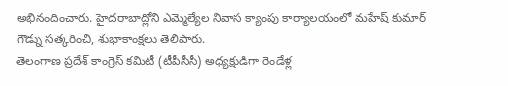అభినందించారు. హైదరాబాద్లోని ఎమ్మెల్యేల నివాస క్యాంపు కార్యాలయంలో మహేష్ కుమార్ గౌడ్ను సత్కరించి, శుభాకాంక్షలు తెలిపారు.
తెలంగాణ ప్రదేశ్ కాంగ్రెస్ కమిటీ (టీపీసీసీ) అధ్యక్షుడిగా రెండేళ్ల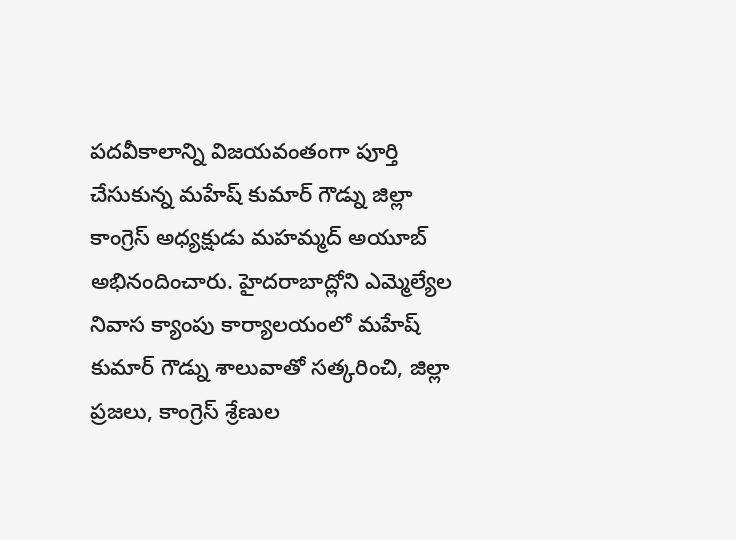పదవీకాలాన్ని విజయవంతంగా పూర్తి చేసుకున్న మహేష్ కుమార్ గౌడ్ను జిల్లా కాంగ్రెస్ అధ్యక్షుడు మహమ్మద్ అయూబ్ అభినందించారు. హైదరాబాద్లోని ఎమ్మెల్యేల నివాస క్యాంపు కార్యాలయంలో మహేష్ కుమార్ గౌడ్ను శాలువాతో సత్కరించి, జిల్లా ప్రజలు, కాంగ్రెస్ శ్రేణుల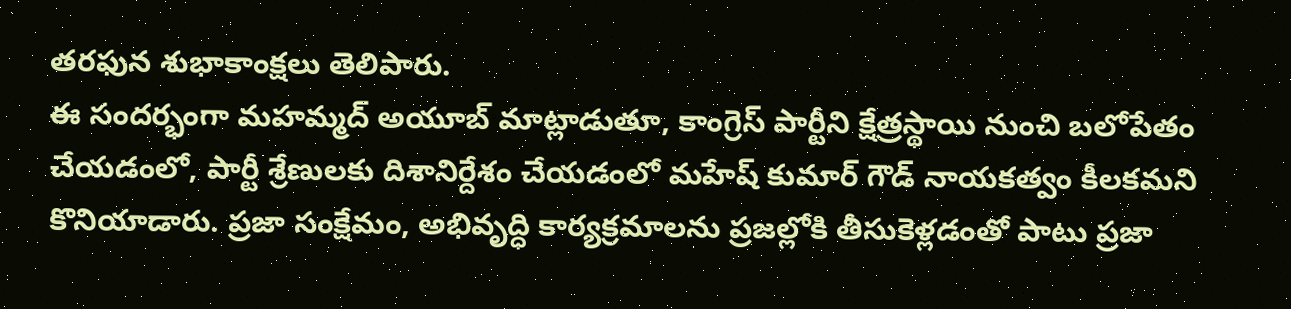తరఫున శుభాకాంక్షలు తెలిపారు.
ఈ సందర్భంగా మహమ్మద్ అయూబ్ మాట్లాడుతూ, కాంగ్రెస్ పార్టీని క్షేత్రస్థాయి నుంచి బలోపేతం చేయడంలో, పార్టీ శ్రేణులకు దిశానిర్దేశం చేయడంలో మహేష్ కుమార్ గౌడ్ నాయకత్వం కీలకమని కొనియాడారు. ప్రజా సంక్షేమం, అభివృద్ధి కార్యక్రమాలను ప్రజల్లోకి తీసుకెళ్లడంతో పాటు ప్రజా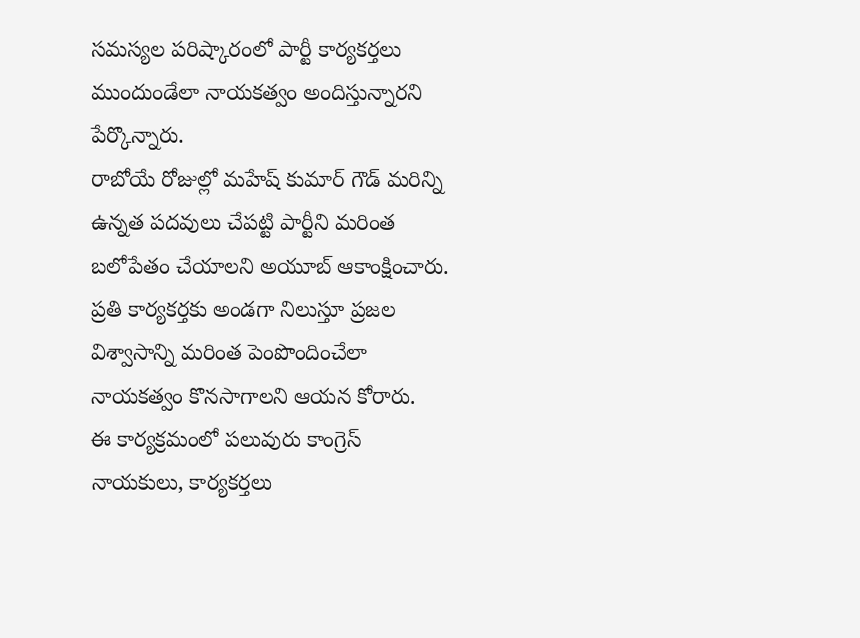సమస్యల పరిష్కారంలో పార్టీ కార్యకర్తలు ముందుండేలా నాయకత్వం అందిస్తున్నారని పేర్కొన్నారు.
రాబోయే రోజుల్లో మహేష్ కుమార్ గౌడ్ మరిన్ని ఉన్నత పదవులు చేపట్టి పార్టీని మరింత బలోపేతం చేయాలని అయూబ్ ఆకాంక్షించారు. ప్రతి కార్యకర్తకు అండగా నిలుస్తూ ప్రజల విశ్వాసాన్ని మరింత పెంపొందించేలా నాయకత్వం కొనసాగాలని ఆయన కోరారు.
ఈ కార్యక్రమంలో పలువురు కాంగ్రెస్ నాయకులు, కార్యకర్తలు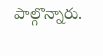పాల్గొన్నారు.